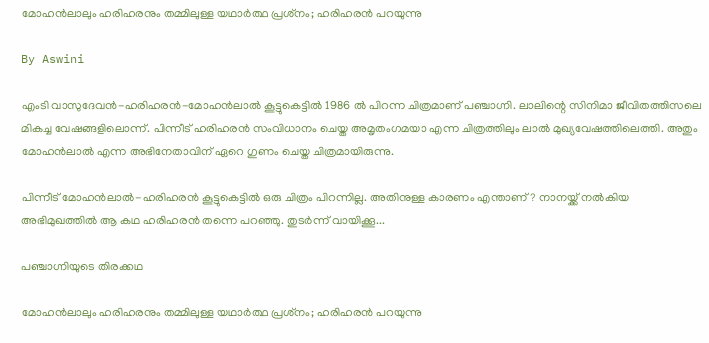മോഹന്‍ലാലും ഹരിഹരനും തമ്മിലുള്ള യഥാര്‍ത്ഥ പ്രശ്‌നം; ഹരിഹരന്‍ പറയുന്നു

By Aswini

എംടി വാസുദേവന്‍-ഹരിഹരന്‍-മോഹന്‍ലാല്‍ കൂട്ടുകെട്ടില്‍ 1986 ല്‍ പിറന്ന ചിത്രമാണ് പഞ്ചാഗ്നി. ലാലിന്റെ സിനിമാ ജീവിതത്തിസലെ മികച്ച വേഷങ്ങളിലൊന്ന്. പിന്നീട് ഹരിഹരന്‍ സംവിധാനം ചെയ്ത അമൃതംഗമയാ എന്ന ചിത്രത്തിലും ലാല്‍ മുഖ്യവേഷത്തിലെത്തി. അതും മോഹന്‍ലാല്‍ എന്ന അഭിനേതാവിന് ഏറെ ഗുണം ചെയ്ത ചിത്രമായിരുന്നു.

പിന്നീട് മോഹന്‍ലാല്‍-ഹരിഹരന്‍ കൂട്ടുകെട്ടില്‍ ഒരു ചിത്രം പിറന്നില്ല. അതിനുള്ള കാരണം എന്താണ്? നാനയ്ക്ക് നല്‍കിയ അഭിമുഖത്തില്‍ ആ കഥ ഹരിഹരന്‍ തന്നെ പറഞ്ഞു. തുടര്‍ന്ന് വായിക്കൂ...

പഞ്ചാഗ്നിയുടെ തിരക്കഥ

മോഹന്‍ലാലും ഹരിഹരനും തമ്മിലുള്ള യഥാര്‍ത്ഥ പ്രശ്‌നം; ഹരിഹരന്‍ പറയുന്നു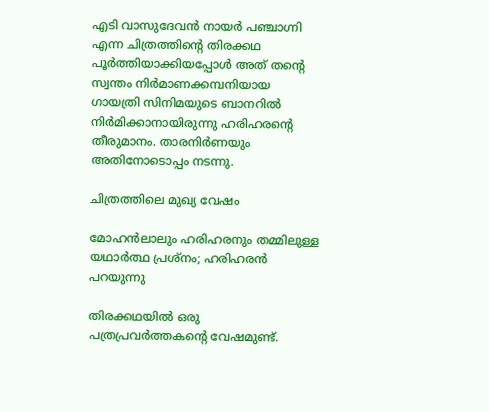എടി വാസുദേവന്‍ നായര്‍ പഞ്ചാഗ്നി എന്ന ചിത്രത്തിന്റെ തിരക്കഥ പൂര്‍ത്തിയാക്കിയപ്പോള്‍ അത് തന്റെ സ്വന്തം നിര്‍മാണക്കമ്പനിയായ ഗായത്രി സിനിമയുടെ ബാനറില്‍ നിര്‍മിക്കാനായിരുന്നു ഹരിഹരന്റെ തീരുമാനം. താരനിര്‍ണയും അതിനോടൊപ്പം നടന്നു.

ചിത്രത്തിലെ മുഖ്യ വേഷം

മോഹന്‍ലാലും ഹരിഹരനും തമ്മിലുള്ള യഥാര്‍ത്ഥ പ്രശ്‌നം; ഹരിഹരന്‍ പറയുന്നു

തിരക്കഥയില്‍ ഒരു പത്രപ്രവര്‍ത്തകന്റെ വേഷമുണ്ട്.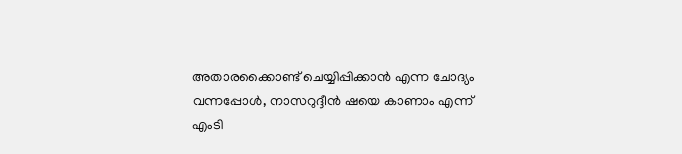അതാരക്കൈാണ്ട് ചെയ്യിപ്പിക്കാന്‍ എന്ന ചോദ്യം വന്നപ്പോള്‍, നാസറുദ്ദീന്‍ ഷയെ കാണാം എന്ന് എംടി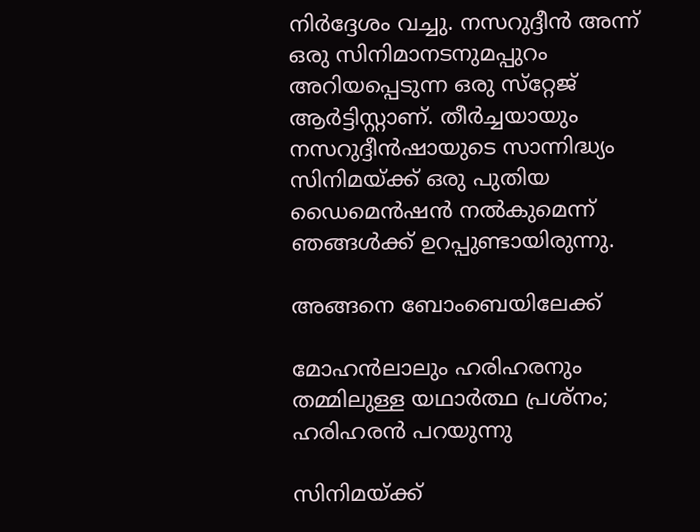നിര്‍ദ്ദേശം വച്ചു. നസറുദ്ദീന്‍ അന്ന് ഒരു സിനിമാനടനുമപ്പുറം അറിയപ്പെടുന്ന ഒരു സ്‌റ്റേജ് ആര്‍ട്ടിസ്റ്റാണ്. തീര്‍ച്ചയായും നസറുദ്ദീന്‍ഷായുടെ സാന്നിദ്ധ്യം സിനിമയ്ക്ക് ഒരു പുതിയ ഡൈമെന്‍ഷന്‍ നല്‍കുമെന്ന് ഞങ്ങള്‍ക്ക് ഉറപ്പുണ്ടായിരുന്നു.

അങ്ങനെ ബോംബെയിലേക്ക്

മോഹന്‍ലാലും ഹരിഹരനും തമ്മിലുള്ള യഥാര്‍ത്ഥ പ്രശ്‌നം; ഹരിഹരന്‍ പറയുന്നു

സിനിമയ്ക്ക്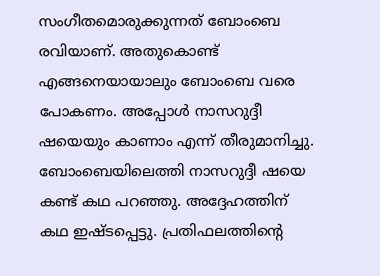സംഗീതമൊരുക്കുന്നത് ബോംബെ രവിയാണ്. അതുകൊണ്ട് എങ്ങനെയായാലും ബോംബെ വരെ പോകണം. അപ്പോള്‍ നാസറുദ്ദീ ഷയെയും കാണാം എന്ന് തീരുമാനിച്ചു. ബോംബെയിലെത്തി നാസറുദ്ദീ ഷയെ കണ്ട് കഥ പറഞ്ഞു. അദ്ദേഹത്തിന് കഥ ഇഷ്ടപ്പെട്ടു. പ്രതിഫലത്തിന്റെ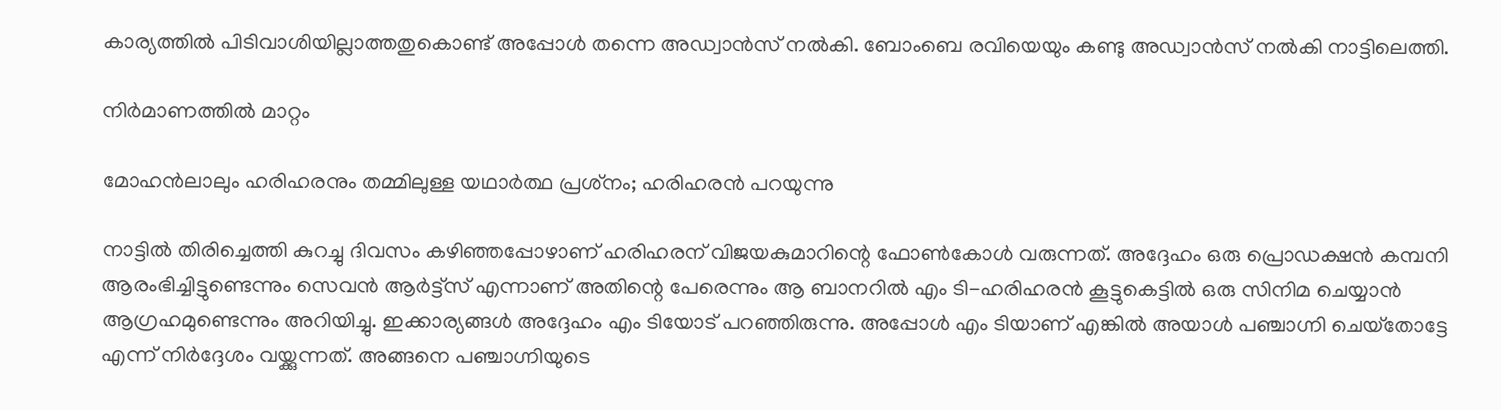കാര്യത്തില്‍ പിടിവാശിയില്ലാത്തതുകൊണ്ട് അപ്പോള്‍ തന്നെ അഡ്വാന്‍സ് നല്‍കി. ബോംബെ രവിയെയും കണ്ടു അഡ്വാന്‍സ് നല്‍കി നാട്ടിലെത്തി.

നിര്‍മാണത്തില്‍ മാറ്റം

മോഹന്‍ലാലും ഹരിഹരനും തമ്മിലുള്ള യഥാര്‍ത്ഥ പ്രശ്‌നം; ഹരിഹരന്‍ പറയുന്നു

നാട്ടില്‍ തിരിച്ചെത്തി കുറച്ചു ദിവസം കഴിഞ്ഞപ്പോഴാണ് ഹരിഹരന് വിജയകുമാറിന്റെ ഫോണ്‍കോള്‍ വരുന്നത്. അദ്ദേഹം ഒരു പ്രൊഡക്ഷന്‍ കമ്പനി ആരംഭിച്ചിട്ടുണ്ടെന്നും സെവന്‍ ആര്‍ട്ട്‌സ് എന്നാണ് അതിന്റെ പേരെന്നും ആ ബാനറില്‍ എം ടി-ഹരിഹരന്‍ കൂട്ടുകെട്ടില്‍ ഒരു സിനിമ ചെയ്യാന്‍ ആഗ്രഹമുണ്ടെന്നും അറിയിച്ചു. ഇക്കാര്യങ്ങള്‍ അദ്ദേഹം എം ടിയോട് പറഞ്ഞിരുന്നു. അപ്പോള്‍ എം ടിയാണ് എങ്കില്‍ അയാള്‍ പഞ്ചാഗ്നി ചെയ്‌തോട്ടേ എന്ന് നിര്‍ദ്ദേശം വയ്ക്കുന്നത്. അങ്ങനെ പഞ്ചാഗ്നിയുടെ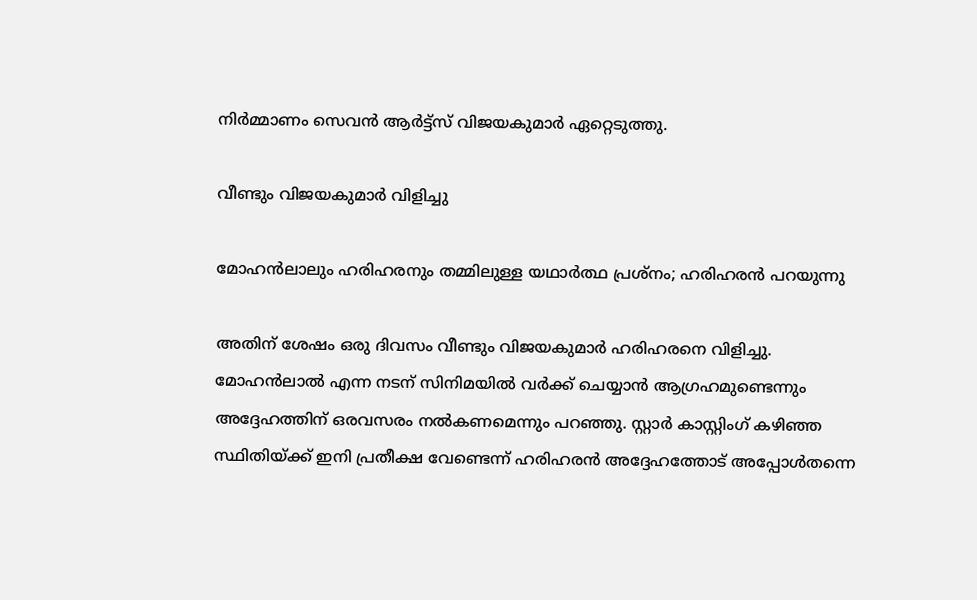നിര്‍മ്മാണം സെവന്‍ ആര്‍ട്ട്‌സ് വിജയകുമാര്‍ ഏറ്റെടുത്തു.

വീണ്ടും വിജയകുമാര്‍ വിളിച്ചു

മോഹന്‍ലാലും ഹരിഹരനും തമ്മിലുള്ള യഥാര്‍ത്ഥ പ്രശ്‌നം; ഹരിഹരന്‍ പറയുന്നു

അതിന് ശേഷം ഒരു ദിവസം വീണ്ടും വിജയകുമാര്‍ ഹരിഹരനെ വിളിച്ചു. മോഹന്‍ലാല്‍ എന്ന നടന് സിനിമയില്‍ വര്‍ക്ക് ചെയ്യാന്‍ ആഗ്രഹമുണ്ടെന്നും അദ്ദേഹത്തിന് ഒരവസരം നല്‍കണമെന്നും പറഞ്ഞു. സ്റ്റാര്‍ കാസ്റ്റിംഗ് കഴിഞ്ഞ സ്ഥിതിയ്ക്ക് ഇനി പ്രതീക്ഷ വേണ്ടെന്ന് ഹരിഹരന്‍ അദ്ദേഹത്തോട് അപ്പോള്‍തന്നെ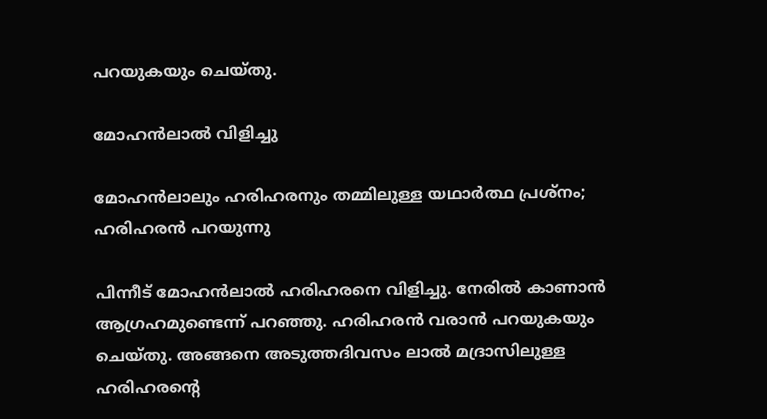പറയുകയും ചെയ്തു.

മോഹന്‍ലാല്‍ വിളിച്ചു

മോഹന്‍ലാലും ഹരിഹരനും തമ്മിലുള്ള യഥാര്‍ത്ഥ പ്രശ്‌നം; ഹരിഹരന്‍ പറയുന്നു

പിന്നീട് മോഹന്‍ലാല്‍ ഹരിഹരനെ വിളിച്ചു. നേരില്‍ കാണാന്‍ ആഗ്രഹമുണ്ടെന്ന് പറഞ്ഞു. ഹരിഹരന്‍ വരാന്‍ പറയുകയും ചെയ്തു. അങ്ങനെ അടുത്തദിവസം ലാല്‍ മദ്രാസിലുള്ള ഹരിഹരന്റെ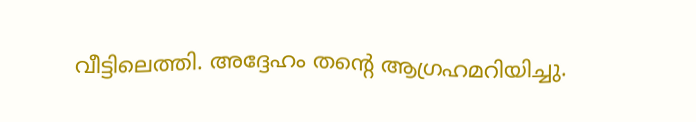വീട്ടിലെത്തി. അദ്ദേഹം തന്റെ ആഗ്രഹമറിയിച്ചു.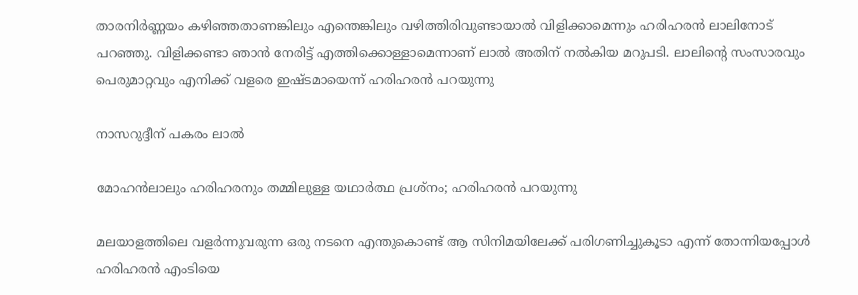താരനിര്‍ണ്ണയം കഴിഞ്ഞതാണങ്കിലും എന്തെങ്കിലും വഴിത്തിരിവുണ്ടായാല്‍ വിളിക്കാമെന്നും ഹരിഹരന്‍ ലാലിനോട് പറഞ്ഞു. വിളിക്കണ്ടാ ഞാന്‍ നേരിട്ട് എത്തിക്കൊള്ളാമെന്നാണ് ലാല്‍ അതിന് നല്‍കിയ മറുപടി. ലാലിന്റെ സംസാരവും പെരുമാറ്റവും എനിക്ക് വളരെ ഇഷ്ടമായെന്ന് ഹരിഹരന്‍ പറയുന്നു

നാസറുദ്ദീന് പകരം ലാല്‍

മോഹന്‍ലാലും ഹരിഹരനും തമ്മിലുള്ള യഥാര്‍ത്ഥ പ്രശ്‌നം; ഹരിഹരന്‍ പറയുന്നു

മലയാളത്തിലെ വളര്‍ന്നുവരുന്ന ഒരു നടനെ എന്തുകൊണ്ട് ആ സിനിമയിലേക്ക് പരിഗണിച്ചുകൂടാ എന്ന് തോന്നിയപ്പോള്‍ ഹരിഹരന്‍ എംടിയെ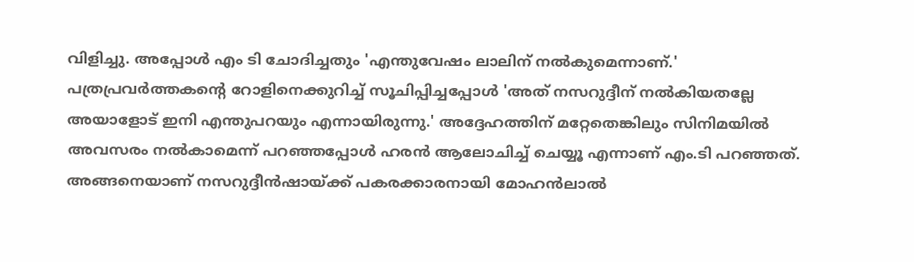വിളിച്ചു. അപ്പോള്‍ എം ടി ചോദിച്ചതും 'എന്തുവേഷം ലാലിന് നല്‍കുമെന്നാണ്.' പത്രപ്രവര്‍ത്തകന്റെ റോളിനെക്കുറിച്ച് സൂചിപ്പിച്ചപ്പോള്‍ 'അത് നസറുദ്ദീന് നല്‍കിയതല്ലേ അയാളോട് ഇനി എന്തുപറയും എന്നായിരുന്നു.' അദ്ദേഹത്തിന് മറ്റേതെങ്കിലും സിനിമയില്‍ അവസരം നല്‍കാമെന്ന് പറഞ്ഞപ്പോള്‍ ഹരന്‍ ആലോചിച്ച് ചെയ്യൂ എന്നാണ് എം.ടി പറഞ്ഞത്. അങ്ങനെയാണ് നസറുദ്ദീന്‍ഷായ്ക്ക് പകരക്കാരനായി മോഹന്‍ലാല്‍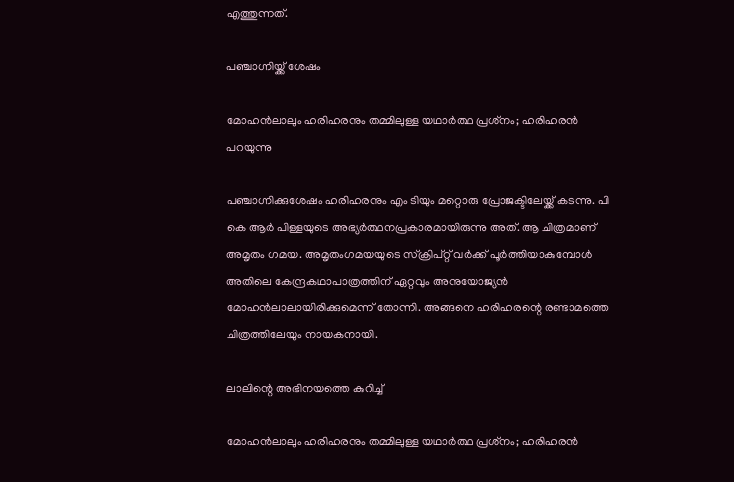എത്തുന്നത്.

പഞ്ചാഗ്നിയ്ക്ക് ശേഷം

മോഹന്‍ലാലും ഹരിഹരനും തമ്മിലുള്ള യഥാര്‍ത്ഥ പ്രശ്‌നം; ഹരിഹരന്‍ പറയുന്നു

പഞ്ചാഗ്നിക്കുശേഷം ഹരിഹരനും എം ടിയും മറ്റൊരു പ്രോജക്ടിലേയ്ക്ക് കടന്നു. പി കെ ആര്‍ പിള്ളയുടെ അഭ്യര്‍ത്ഥനപ്രകാരമായിരുന്നു അത്. ആ ചിത്രമാണ് അമൃതം ഗമയ. അമൃതംഗമയയുടെ സ്‌ക്രിപ്റ്റ് വര്‍ക്ക് പൂര്‍ത്തിയാകുമ്പോള്‍ അതിലെ കേന്ദ്രകഥാപാത്രത്തിന് ഏറ്റവും അനുയോജ്യന്‍ മോഹന്‍ലാലായിരിക്കുമെന്ന് തോന്നി. അങ്ങനെ ഹരിഹരന്റെ രണ്ടാമത്തെ ചിത്രത്തിലേയും നായകനായി.

ലാലിന്റെ അഭിനയത്തെ കുറിച്ച്

മോഹന്‍ലാലും ഹരിഹരനും തമ്മിലുള്ള യഥാര്‍ത്ഥ പ്രശ്‌നം; ഹരിഹരന്‍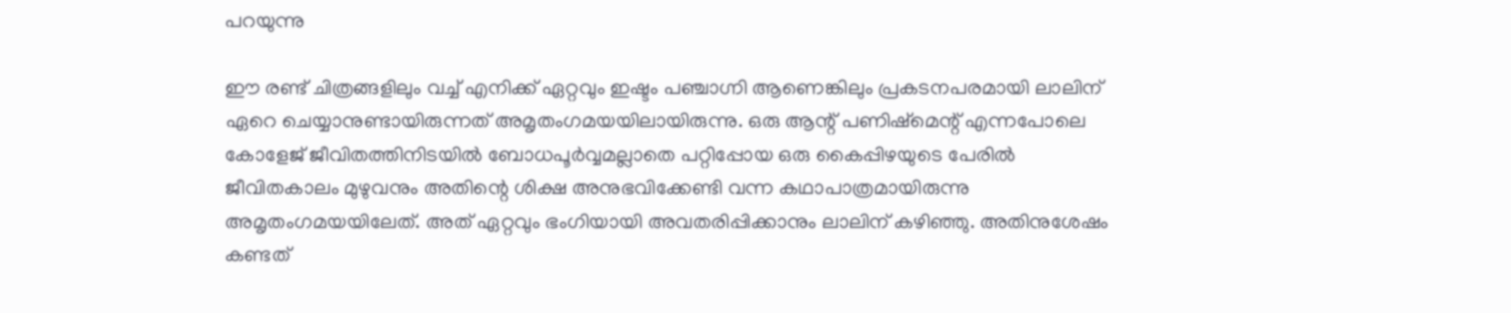പറയുന്നു

ഈ രണ്ട് ചിത്രങ്ങളിലും വച്ച് എനിക്ക് ഏറ്റവും ഇഷ്ടം പഞ്ചാഗ്നി ആണെങ്കിലും പ്രകടനപരമായി ലാലിന് ഏറെ ചെയ്യാനുണ്ടായിരുന്നത് അമൃതംഗമയയിലായിരുന്നു. ഒരു ആന്റ് പണിഷ്‌മെന്റ് എന്നപോലെ കോളേജ് ജീവിതത്തിനിടയില്‍ ബോധപൂര്‍വ്വമല്ലാതെ പറ്റിപ്പോയ ഒരു കൈപ്പിഴയുടെ പേരില്‍ ജീവിതകാലം മുഴുവനും അതിന്റെ ശിക്ഷ അനുഭവിക്കേണ്ടി വന്ന കഥാപാത്രമായിരുന്നു അമൃതംഗമയയിലേത്. അത് ഏറ്റവും ഭംഗിയായി അവതരിപ്പിക്കാനും ലാലിന് കഴിഞ്ഞു. അതിനുശേഷം കണ്ടത്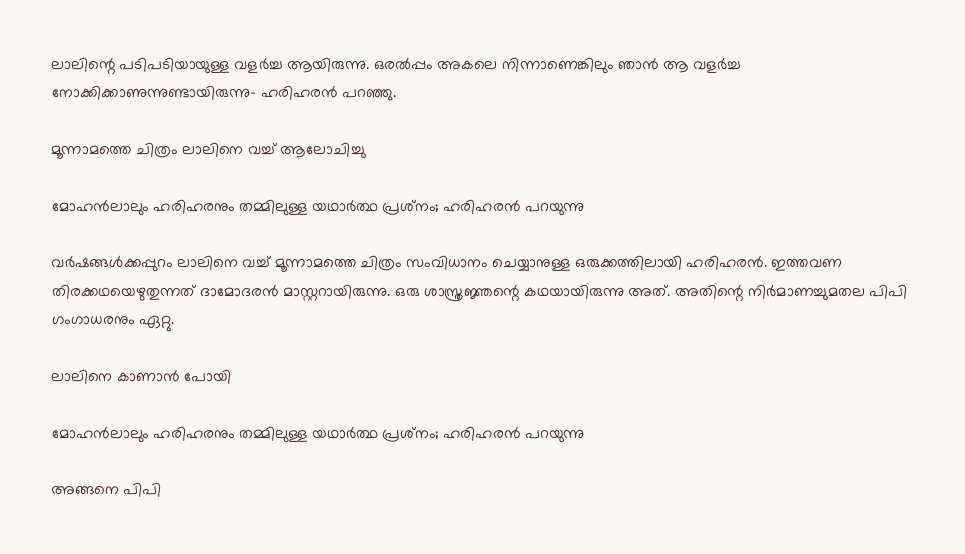ലാലിന്റെ പടിപടിയായുള്ള വളര്‍ച്ച ആയിരുന്നു. ഒരല്‍പ്പം അകലെ നിന്നാണെങ്കിലും ഞാന്‍ ആ വളര്‍ച്ച നോക്കിക്കാണുന്നുണ്ടായിരുന്നു- ഹരിഹരന്‍ പറഞ്ഞു.

മൂന്നാമത്തെ ചിത്രം ലാലിനെ വച്ച് ആലോചിച്ചു

മോഹന്‍ലാലും ഹരിഹരനും തമ്മിലുള്ള യഥാര്‍ത്ഥ പ്രശ്‌നം; ഹരിഹരന്‍ പറയുന്നു

വര്‍ഷങ്ങള്‍ക്കപ്പുറം ലാലിനെ വച്ച് മൂന്നാമത്തെ ചിത്രം സംവിധാനം ചെയ്യാനുള്ള ഒരുക്കത്തിലായി ഹരിഹരന്‍. ഇത്തവണ തിരക്കഥയെഴുതുന്നത് ദാമോദരന്‍ മാസ്റ്ററായിരുന്നു. ഒരു ശാസ്ത്രജ്ഞന്റെ കഥയായിരുന്നു അത്. അതിന്റെ നിര്‍മാണച്ചുമതല പിപി ഗംഗാധരനും ഏറ്റു.

ലാലിനെ കാണാന്‍ പോയി

മോഹന്‍ലാലും ഹരിഹരനും തമ്മിലുള്ള യഥാര്‍ത്ഥ പ്രശ്‌നം; ഹരിഹരന്‍ പറയുന്നു

അങ്ങനെ പിപി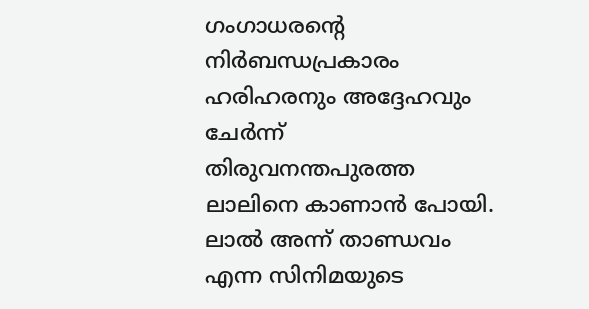ഗംഗാധരന്റെ നിര്‍ബന്ധപ്രകാരം ഹരിഹരനും അദ്ദേഹവും ചേര്‍ന്ന് തിരുവനന്തപുരത്ത ലാലിനെ കാണാന്‍ പോയി. ലാല്‍ അന്ന് താണ്ഡവം എന്ന സിനിമയുടെ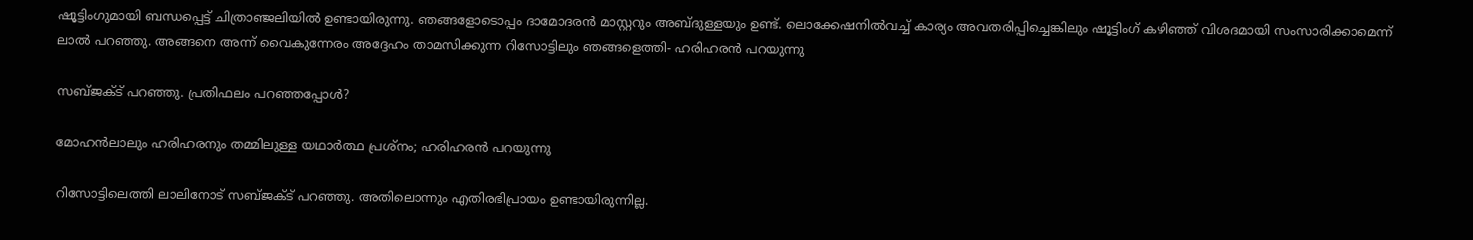ഷൂട്ടിംഗുമായി ബന്ധപ്പെട്ട് ചിത്രാഞ്ജലിയില്‍ ഉണ്ടായിരുന്നു. ഞങ്ങളോടൊപ്പം ദാമോദരന്‍ മാസ്റ്ററും അബ്ദുള്ളയും ഉണ്ട്. ലൊക്കേഷനില്‍വച്ച് കാര്യം അവതരിപ്പിച്ചെങ്കിലും ഷൂട്ടിംഗ് കഴിഞ്ഞ് വിശദമായി സംസാരിക്കാമെന്ന് ലാല്‍ പറഞ്ഞു. അങ്ങനെ അന്ന് വൈകുന്നേരം അദ്ദേഹം താമസിക്കുന്ന റിസോട്ടിലും ഞങ്ങളെത്തി- ഹരിഹരന്‍ പറയുന്നു

സബ്ജക്ട് പറഞ്ഞു. പ്രതിഫലം പറഞ്ഞപ്പോള്‍?

മോഹന്‍ലാലും ഹരിഹരനും തമ്മിലുള്ള യഥാര്‍ത്ഥ പ്രശ്‌നം; ഹരിഹരന്‍ പറയുന്നു

റിസോട്ടിലെത്തി ലാലിനോട് സബ്ജക്ട് പറഞ്ഞു. അതിലൊന്നും എതിരഭിപ്രായം ഉണ്ടായിരുന്നില്ല.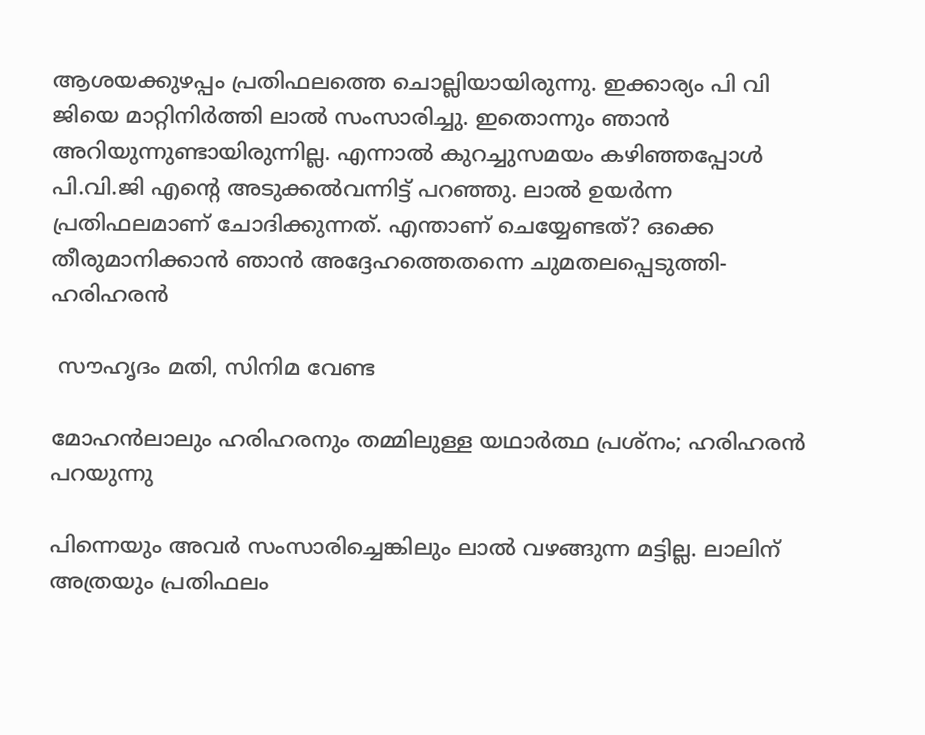ആശയക്കുഴപ്പം പ്രതിഫലത്തെ ചൊല്ലിയായിരുന്നു. ഇക്കാര്യം പി വി ജിയെ മാറ്റിനിര്‍ത്തി ലാല്‍ സംസാരിച്ചു. ഇതൊന്നും ഞാന്‍ അറിയുന്നുണ്ടായിരുന്നില്ല. എന്നാല്‍ കുറച്ചുസമയം കഴിഞ്ഞപ്പോള്‍ പി.വി.ജി എന്റെ അടുക്കല്‍വന്നിട്ട് പറഞ്ഞു. ലാല്‍ ഉയര്‍ന്ന പ്രതിഫലമാണ് ചോദിക്കുന്നത്. എന്താണ് ചെയ്യേണ്ടത്? ഒക്കെ തീരുമാനിക്കാന്‍ ഞാന്‍ അദ്ദേഹത്തെതന്നെ ചുമതലപ്പെടുത്തി- ഹരിഹരന്‍

 സൗഹൃദം മതി, സിനിമ വേണ്ട

മോഹന്‍ലാലും ഹരിഹരനും തമ്മിലുള്ള യഥാര്‍ത്ഥ പ്രശ്‌നം; ഹരിഹരന്‍ പറയുന്നു

പിന്നെയും അവര്‍ സംസാരിച്ചെങ്കിലും ലാല്‍ വഴങ്ങുന്ന മട്ടില്ല. ലാലിന് അത്രയും പ്രതിഫലം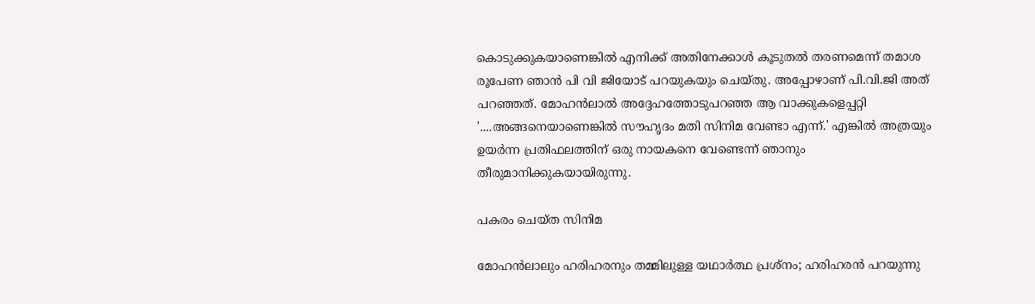കൊടുക്കുകയാണെങ്കില്‍ എനിക്ക് അതിനേക്കാള്‍ കൂടുതല്‍ തരണമെന്ന് തമാശ രൂപേണ ഞാന്‍ പി വി ജിയോട് പറയുകയും ചെയ്തു. അപ്പോഴാണ് പി.വി.ജി അത് പറഞ്ഞത്. മോഹന്‍ലാല്‍ അദ്ദേഹത്തോടുപറഞ്ഞ ആ വാക്കുകളെപ്പറ്റി '....അങ്ങനെയാണെങ്കില്‍ സൗഹൃദം മതി സിനിമ വേണ്ടാ എന്ന്.' എങ്കില്‍ അത്രയും ഉയര്‍ന്ന പ്രതിഫലത്തിന് ഒരു നായകനെ വേണ്ടെന്ന് ഞാനും തീരുമാനിക്കുകയായിരുന്നു.

പകരം ചെയ്ത സിനിമ

മോഹന്‍ലാലും ഹരിഹരനും തമ്മിലുള്ള യഥാര്‍ത്ഥ പ്രശ്‌നം; ഹരിഹരന്‍ പറയുന്നു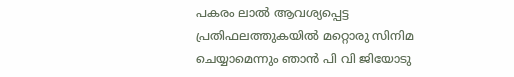പകരം ലാല്‍ ആവശ്യപ്പെട്ട പ്രതിഫലത്തുകയില്‍ മറ്റൊരു സിനിമ ചെയ്യാമെന്നും ഞാന്‍ പി വി ജിയോടു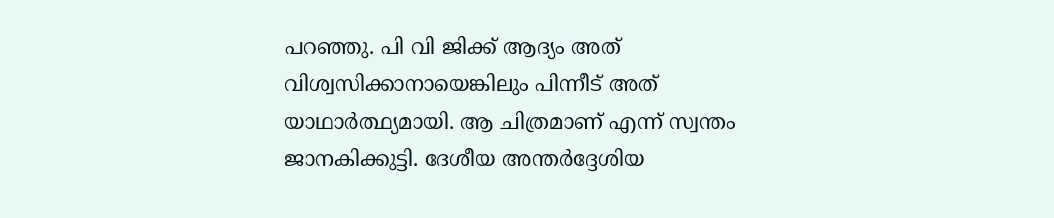പറഞ്ഞു. പി വി ജിക്ക് ആദ്യം അത് വിശ്വസിക്കാനായെങ്കിലും പിന്നീട് അത് യാഥാര്‍ത്ഥ്യമായി. ആ ചിത്രമാണ് എന്ന് സ്വന്തം ജാനകിക്കുട്ടി. ദേശീയ അന്തര്‍ദ്ദേശിയ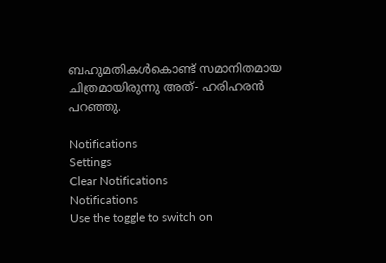ബഹുമതികള്‍കൊണ്ട് സമാനിതമായ ചിത്രമായിരുന്നു അത്- ഹരിഹരന്‍ പറഞ്ഞു.

Notifications
Settings
Clear Notifications
Notifications
Use the toggle to switch on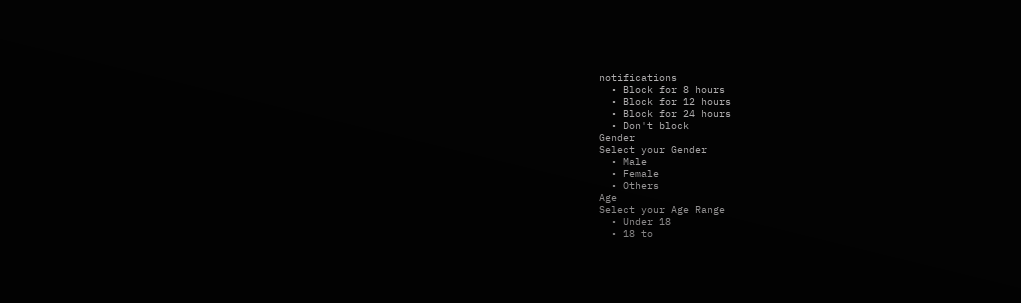notifications
  • Block for 8 hours
  • Block for 12 hours
  • Block for 24 hours
  • Don't block
Gender
Select your Gender
  • Male
  • Female
  • Others
Age
Select your Age Range
  • Under 18
  • 18 to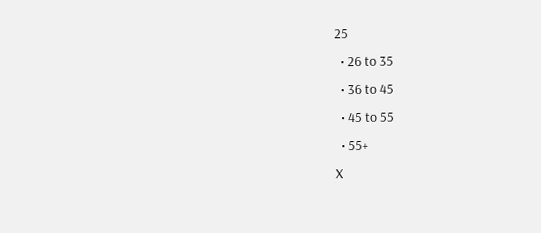25
  • 26 to 35
  • 36 to 45
  • 45 to 55
  • 55+
X